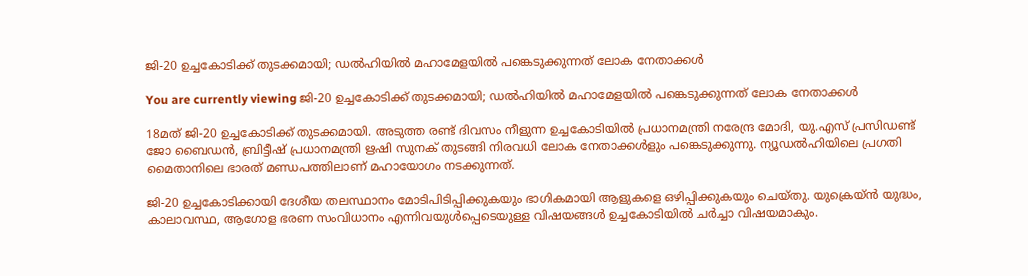ജി-20 ഉച്ചകോടിക്ക് തുടക്കമായി; ഡല്‍ഹിയില്‍ മഹാമേളയിൽ പങ്കെടുക്കുന്നത് ലോക നേതാക്കള്‍

You are currently viewing ജി-20 ഉച്ചകോടിക്ക് തുടക്കമായി; ഡല്‍ഹിയില്‍ മഹാമേളയിൽ പങ്കെടുക്കുന്നത് ലോക നേതാക്കള്‍

18മത് ജി-20 ഉച്ചകോടിക്ക് തുടക്കമായി. അടുത്ത രണ്ട് ദിവസം നീളുന്ന ഉച്ചകോടിയില്‍ പ്രധാനമന്ത്രി നരേന്ദ്ര മോദി, യു.എസ് പ്രസിഡണ്ട് ജോ ബൈഡന്‍, ബ്രിട്ടീഷ് പ്രധാനമന്ത്രി ഋഷി സുനക് തുടങ്ങി നിരവധി ലോക നേതാക്കള്‍ളും പങ്കെടുക്കുന്നു. ന്യൂഡല്‍ഹിയിലെ പ്രഗതി മൈതാനിലെ ഭാരത് മണ്ഡപത്തിലാണ് മഹായോഗം നടക്കുന്നത്.

ജി-20 ഉച്ചകോടിക്കായി ദേശീയ തലസ്ഥാനം മോടിപിടിപ്പിക്കുകയും ഭാഗികമായി ആളുകളെ ഒഴിപ്പിക്കുകയും ചെയ്‌തു. യുക്രെയ്ൻ യുദ്ധം, കാലാവസ്ഥ, ആഗോള ഭരണ സംവിധാനം എന്നിവയുള്‍പ്പെടെയുള്ള വിഷയങ്ങള്‍ ഉച്ചകോടിയില്‍ ചര്‍ച്ചാ വിഷയമാകും.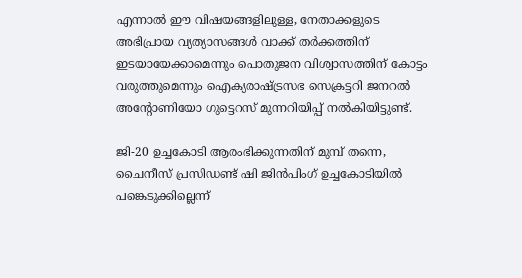എന്നാല്‍ ഈ വിഷയങ്ങളിലുള്ള, നേതാക്കളുടെ അഭിപ്രായ വ്യത്യാസങ്ങള്‍ വാക്ക് തര്‍ക്കത്തിന് ഇടയായേക്കാമെന്നും പൊതുജന വിശ്വാസത്തിന് കോട്ടം വരുത്തുമെന്നും ഐക്യരാഷ്ട്രസഭ സെക്രട്ടറി ജനറല്‍ അന്റോണിയോ ഗുട്ടെറസ് മുന്നറിയിപ്പ് നല്‍കിയിട്ടുണ്ട്.

ജി-20 ഉച്ചകോടി ആരംഭിക്കുന്നതിന് മുമ്പ് തന്നെ, ചൈനീസ് പ്രസിഡണ്ട് ഷി ജിന്‍പിംഗ് ഉച്ചകോടിയില്‍ പങ്കെടുക്കില്ലെന്ന്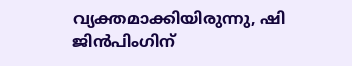വ്യക്തമാക്കിയിരുന്നു, ഷി ജിന്‍പിംഗിന്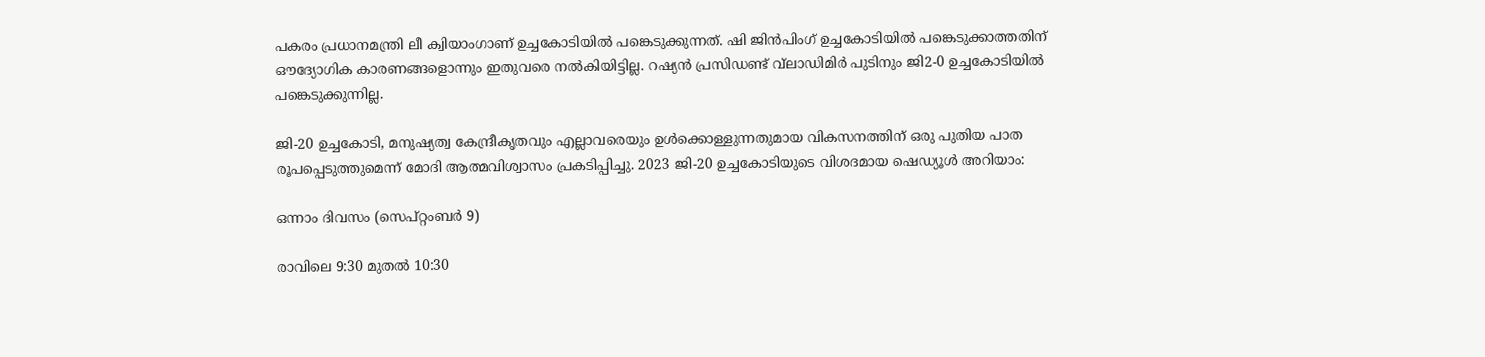പകരം പ്രധാനമന്ത്രി ലീ ക്വിയാംഗാണ് ഉച്ചകോടിയില്‍ പങ്കെടുക്കുന്നത്. ഷി ജിന്‍പിംഗ് ഉച്ചകോടിയില്‍ പങ്കെടുക്കാത്തതിന് ഔദ്യോഗിക കാരണങ്ങളൊന്നും ഇതുവരെ നല്‍കിയിട്ടില്ല. റഷ്യന്‍ പ്രസിഡണ്ട് വ്‌ലാഡിമിര്‍ പുടിനും ജി2-0 ഉച്ചകോടിയില്‍ പങ്കെടുക്കുന്നില്ല.

ജി-20 ഉച്ചകോടി, മനുഷ്യത്വ കേന്ദ്രീകൃതവും എല്ലാവരെയും ഉള്‍ക്കൊള്ളുന്നതുമായ വികസനത്തിന് ഒരു പുതിയ പാത രൂപപ്പെടുത്തുമെന്ന് മോദി ആത്മവിശ്വാസം പ്രകടിപ്പിച്ചു. 2023 ജി-20 ഉച്ചകോടിയുടെ വിശദമായ ഷെഡ്യൂള്‍ അറിയാം:

ഒന്നാം ദിവസം (സെപ്റ്റംബര്‍ 9)

രാവിലെ 9:30 മുതല്‍ 10:30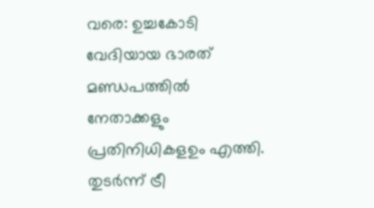വരെ: ഉച്ചകോടി വേദിയായ ഭാരത് മണ്ഡപത്തില്‍ നേതാക്കളും പ്രതിനിധികളഉം എത്തി. തുടര്‍ന്ന് ട്രീ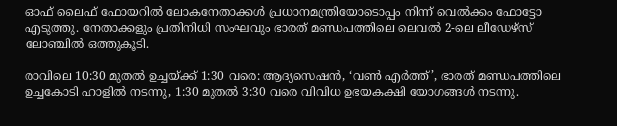ഓഫ് ലൈഫ് ഫോയറില്‍ ലോകനേതാക്കള്‍ പ്രധാനമന്ത്രിയോടൊപ്പം നിന്ന് വെല്‍ക്കം ഫോട്ടോ എടുത്തു. നേതാക്കളും പ്രതിനിധി സംഘവും ഭാരത് മണ്ഡപത്തിലെ ലെവല്‍ 2-ലെ ലീഡേഴ്‌സ് ലോഞ്ചില്‍ ഒത്തുകൂടി.

രാവിലെ 10:30 മുതല്‍ ഉച്ചയ്ക്ക് 1:30 വരെ: ആദ്യസെഷന്‍, ‘വണ്‍ എര്‍ത്ത്’, ഭാരത് മണ്ഡപത്തിലെ ഉച്ചകോടി ഹാളില്‍ നടന്നു, 1:30 മുതല്‍ 3:30 വരെ വിവിധ ഉഭയകക്ഷി യോഗങ്ങള്‍ നടന്നു.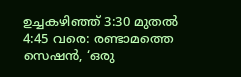ഉച്ചകഴിഞ്ഞ് 3:30 മുതല്‍ 4:45 വരെ: രണ്ടാമത്തെ സെഷന്‍, ‘ഒരു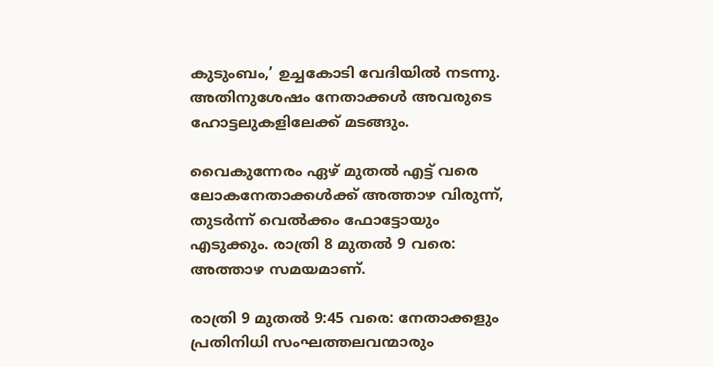കുടുംബം,’ ഉച്ചകോടി വേദിയില്‍ നടന്നു. അതിനുശേഷം നേതാക്കള്‍ അവരുടെ ഹോട്ടലുകളിലേക്ക് മടങ്ങും.

വൈകുന്നേരം ഏഴ് മുതല്‍ എട്ട് വരെ ലോകനേതാക്കള്‍ക്ക് അത്താഴ വിരുന്ന്, തുടർന്ന് വെല്‍ക്കം ഫോട്ടോയും എടുക്കും. രാത്രി 8 മുതല്‍ 9 വരെ: അത്താഴ സമയമാണ്.

രാത്രി 9 മുതല്‍ 9:45 വരെ: നേതാക്കളും പ്രതിനിധി സംഘത്തലവന്മാരും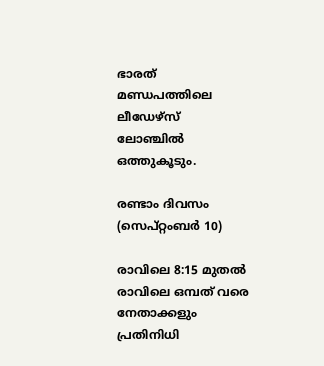ഭാരത് മണ്ഡപത്തിലെ ലീഡേഴ്‌സ് ലോഞ്ചില്‍ ഒത്തുകൂടും.

രണ്ടാം ദിവസം (സെപ്റ്റംബര്‍ 10)

രാവിലെ 8:15 മുതല്‍ രാവിലെ ഒമ്പത് വരെ നേതാക്കളും പ്രതിനിധി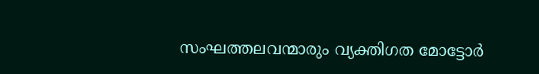സംഘത്തലവന്മാരും വ്യക്തിഗത മോട്ടോര്‍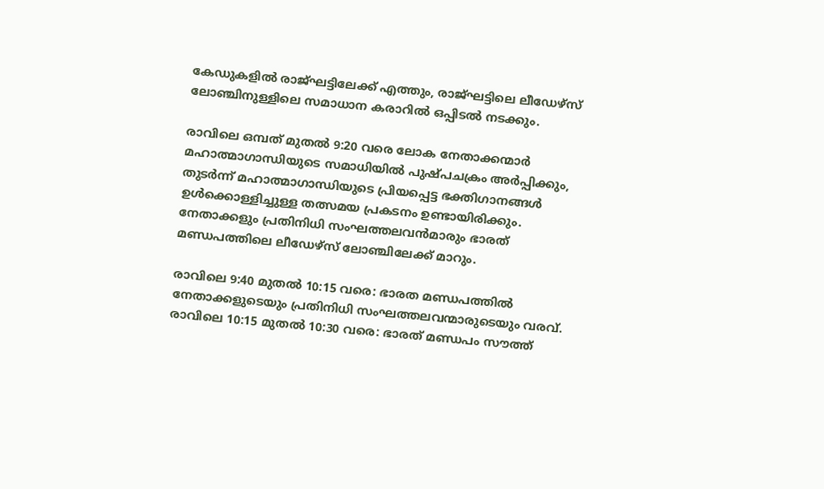കേഡുകളില്‍ രാജ്ഘട്ടിലേക്ക് എത്തും, രാജ്ഘട്ടിലെ ലീഡേഴ്‌സ് ലോഞ്ചിനുള്ളിലെ സമാധാന കരാറില്‍ ഒപ്പിടല്‍ നടക്കും.

രാവിലെ ഒമ്പത് മുതല്‍ 9:20 വരെ ലോക നേതാക്കന്മാര്‍ മഹാത്മാഗാന്ധിയുടെ സമാധിയില്‍ പുഷ്പചക്രം അര്‍പ്പിക്കും, തുടര്‍ന്ന് മഹാത്മാഗാന്ധിയുടെ പ്രിയപ്പെട്ട ഭക്തിഗാനങ്ങള്‍ ഉള്‍ക്കൊള്ളിച്ചുള്ള തത്സമയ പ്രകടനം ഉണ്ടായിരിക്കും. നേതാക്കളും പ്രതിനിധി സംഘത്തലവന്‍മാരും ഭാരത് മണ്ഡപത്തിലെ ലീഡേഴ്‌സ് ലോഞ്ചിലേക്ക് മാറും.

രാവിലെ 9:40 മുതല്‍ 10:15 വരെ: ഭാരത മണ്ഡപത്തില്‍ നേതാക്കളുടെയും പ്രതിനിധി സംഘത്തലവന്മാരുടെയും വരവ്. രാവിലെ 10:15 മുതല്‍ 10:30 വരെ: ഭാരത് മണ്ഡപം സൗത്ത്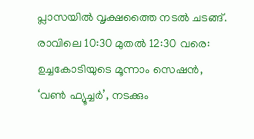പ്ലാസയില്‍ വൃക്ഷത്തൈ നടല്‍ ചടങ്ങ്. രാവിലെ 10:30 മുതല്‍ 12:30 വരെ: ഉച്ചകോടിയുടെ മൂന്നാം സെഷന്‍, ‘വണ്‍ ഫ്യൂച്ചര്‍’, നടക്കും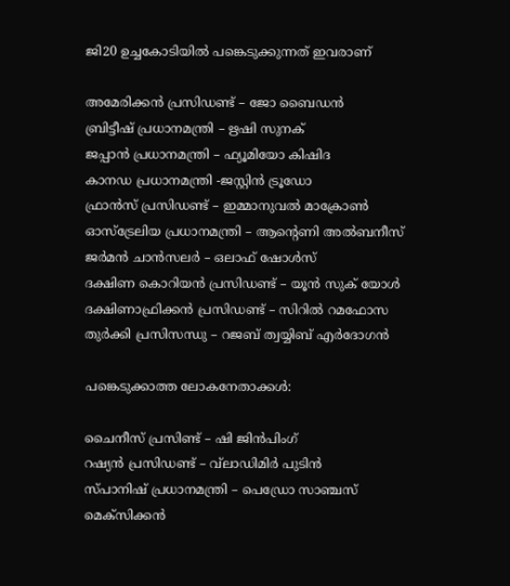ജി20 ഉച്ചകോടിയില്‍ പങ്കെടുക്കുന്നത് ഇവരാണ്

അമേരിക്കന്‍ പ്രസിഡണ്ട് – ജോ ബൈഡന്‍
ബ്രിട്ടീഷ് പ്രധാനമന്ത്രി – ഋഷി സുനക്
ജപ്പാന്‍ പ്രധാനമന്ത്രി – ഫ്യൂമിയോ കിഷിദ
കാനഡ പ്രധാനമന്ത്രി -ജസ്റ്റിന്‍ ട്രൂഡോ
ഫ്രാന്‍സ് പ്രസിഡണ്ട് – ഇമ്മാനുവല്‍ മാക്രോണ്‍
ഓസ്ട്രേലിയ പ്രധാനമന്ത്രി – ആൻ്റെണി അല്‍ബനീസ്
ജര്‍മന്‍ ചാന്‍സലര്‍ – ഒലാഫ് ഷോള്‍സ്
ദക്ഷിണ കൊറിയന്‍ പ്രസിഡണ്ട് – യൂന്‍ സുക് യോള്‍
ദക്ഷിണാഫ്രിക്കന്‍ പ്രസിഡണ്ട് – സിറില്‍ റമഫോസ
തുര്‍ക്കി പ്രസിസന്ധു – റജബ് ത്വയ്യിബ് എര്‍ദോഗന്‍

പങ്കെടുക്കാത്ത ലോകനേതാക്കള്‍:

ചൈനീസ് പ്രസിണ്ട് – ഷി ജിന്‍പിംഗ്
റഷ്യന്‍ പ്രസിഡണ്ട് – വ്‌ലാഡിമിര്‍ പുടിന്‍
സ്പാനിഷ് പ്രധാനമന്ത്രി – പെഡ്രോ സാഞ്ചസ്
മെക്സിക്കന്‍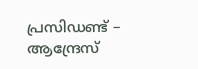പ്രസിഡണ്ട് – ആന്ദ്രേസ്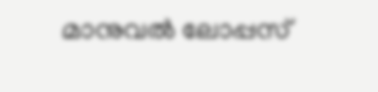മാനുവല്‍ ലോപ്പസ്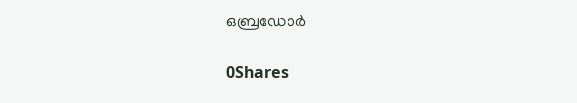ഒബ്രഡോര്‍

0Shares